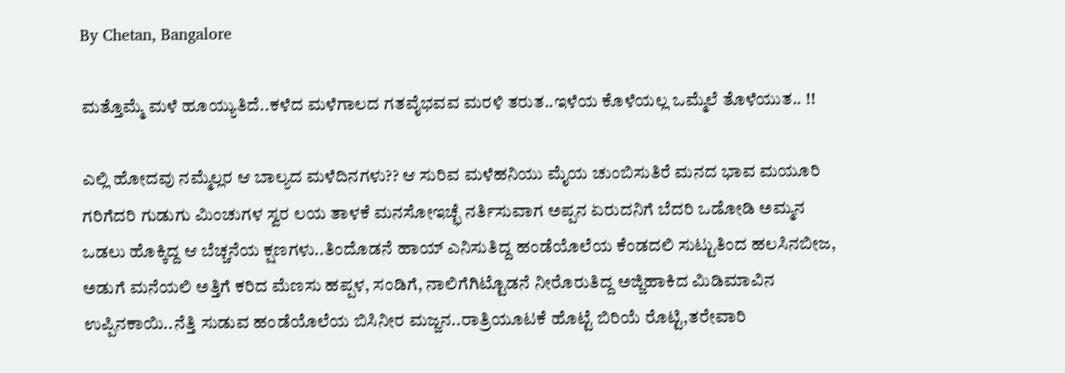By Chetan, Bangalore

ಮತ್ತೊಮ್ಮೆ ಮಳೆ ಹೂಯ್ಯುತಿದೆ..ಕಳೆದ ಮಳೆಗಾಲದ ಗತವೈಭವವ ಮರಳಿ ತರುತ..ಇಳೆಯ ಕೊಳೆಯಲ್ಲ ಒಮ್ಮೆಲೆ ತೊಳೆಯುತ‌‌‌.. !!

ಎಲ್ಲಿ ಹೋದವು ನಮ್ಮೆಲ್ಲರ ಆ ಬಾಲ್ಯದ ಮಳೆದಿನಗಳು?? ಆ ಸುರಿವ ಮಳೆಹನಿಯು ಮೈಯ ಚುಂಬಿಸುತಿರೆ ಮನದ ಭಾವ ಮಯೂರಿ ಗರಿಗೆದರಿ ಗುಡುಗು ಮಿಂಚುಗಳ ಸ್ವರ ಲಯ ತಾಳಕೆ ಮನಸೋಇಚ್ಛೆ ನರ್ತಿಸುವಾಗ ಅಪ್ಪನ ಏರುದನಿಗೆ ಬೆದರಿ ಒಡೋಡಿ ಅಮ್ಮನ ಒಡಲು ಹೊಕ್ಕಿದ್ದ ಆ ಬೆಚ್ಚನೆಯ ಕ್ಷಣಗಳು..ತಿಂದೊಡನೆ ಹಾಯ್ ಎನಿಸುತಿದ್ದ ಹಂಡೆಯೊಲೆಯ ಕೆಂಡದಲಿ ಸುಟ್ಟುತಿಂದ ಹಲಸಿನಬೀಜ‌, ಅಡುಗೆ ಮನೆಯಲಿ ಅತ್ತಿಗೆ ಕರಿದ ಮೆಣಸು ಹಪ್ಪಳ, ಸಂಡಿಗೆ, ನಾಲಿಗೆಗಿಟ್ಟೊಡನೆ ನೀರೊರುತಿದ್ದ ಅಜ್ಜಿಹಾಕಿದ ಮಿಡಿಮಾವಿನ ಉಪ್ಪಿನಕಾಯಿ..ನೆತ್ತಿ ಸುಡುವ ಹಂಡೆಯೊಲೆಯ ಬಿಸಿನೀರ ಮಜ್ಜನ..ರಾತ್ರಿಯೂಟಕೆ ಹೊಟ್ಟೆ ಬಿರಿಯೆ ರೊಟ್ಟಿ,ತರೇವಾರಿ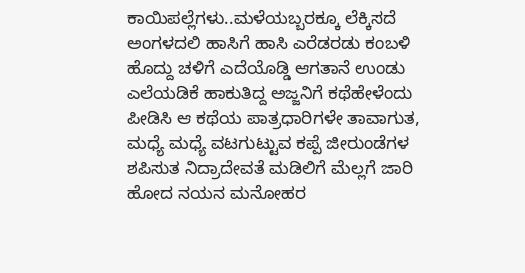ಕಾಯಿಪಲ್ಲೆಗಳು..ಮಳೆಯಬ್ಬರಕ್ಕೂ ಲೆಕ್ಕಿಸದೆ ಅಂಗಳದಲಿ ಹಾಸಿಗೆ ಹಾಸಿ ಎರೆಡರಡು ಕಂಬಳಿ ಹೊದ್ದು ಚಳಿಗೆ ಎದೆಯೊಡ್ಡಿ ಆಗತಾನೆ ಉಂಡು ಎಲೆಯಡಿಕೆ ಹಾಕುತಿದ್ದ ಅಜ್ಜನಿಗೆ ಕಥೆಹೇಳೆಂದು ಪೀಡಿಸಿ ಆ ಕಥೆಯ ಪಾತ್ರಧಾರಿಗಳೇ ತಾವಾಗುತ, ಮಧ್ಯೆ ಮಧ್ಯೆ ವಟಗುಟ್ಟುವ ಕಪ್ಪೆ ಜೀರುಂಡೆಗಳ ಶಪಿಸುತ ನಿದ್ರಾದೇವತೆ ಮಡಿಲಿಗೆ ಮೆಲ್ಲಗೆ ಜಾರಿ ಹೋದ ನಯನ ಮನೋಹರ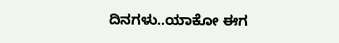ದಿನಗಳು..ಯಾಕೋ ಈಗ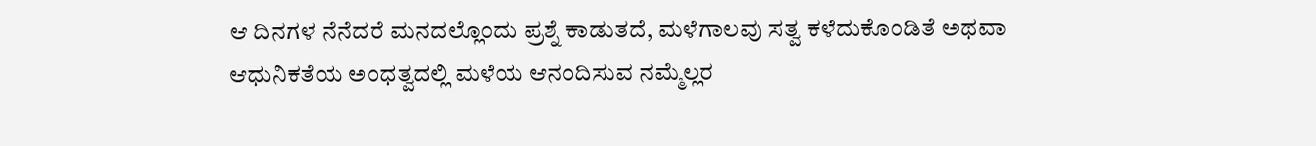ಆ ದಿನಗಳ ನೆನೆದರೆ ಮನದಲ್ಲೊಂದು ಪ್ರಶ್ನೆ ಕಾಡುತದೆ, ಮಳೆಗಾಲವು ಸತ್ವ ಕಳೆದುಕೊಂಡಿತೆ ಅಥವಾ ಆಧುನಿಕತೆಯ ಅಂಧತ್ವದಲ್ಲಿ ಮಳೆಯ ಆನಂದಿಸುವ ನಮ್ಮೆಲ್ಲರ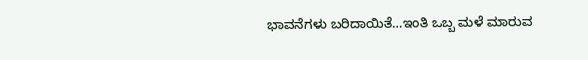ಭಾವನೆಗಳು ಬರಿದಾಯಿತೆ…ಇಂತಿ ಒಬ್ಬ ಮಳೆ ಮಾರುವ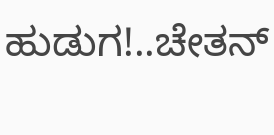ಹುಡುಗ!..ಚೇತನ್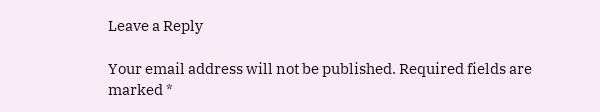Leave a Reply

Your email address will not be published. Required fields are marked *